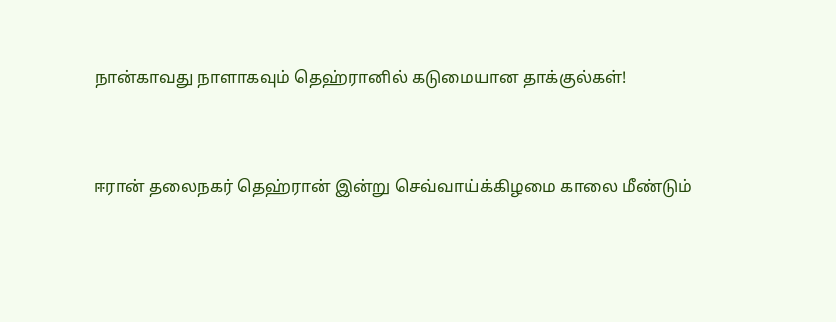நான்காவது நாளாகவும் தெஹ்ரானில் கடுமையான தாக்குல்கள்!


ஈரான் தலைநகர் தெஹ்ரான் இன்று செவ்வாய்க்கிழமை காலை மீண்டும்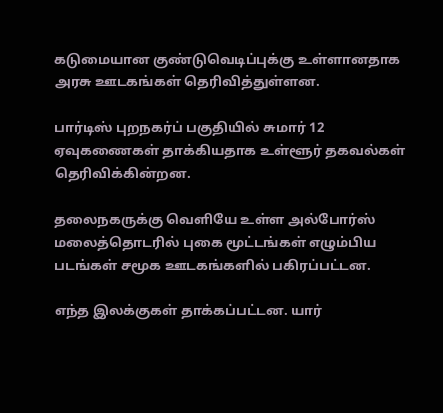கடுமையான குண்டுவெடிப்புக்கு உள்ளானதாக அரசு ஊடகங்கள் தெரிவித்துள்ளன.

பார்டிஸ் புறநகர்ப் பகுதியில் சுமார் 12 ஏவுகணைகள் தாக்கியதாக உள்ளூர் தகவல்கள் தெரிவிக்கின்றன.

தலைநகருக்கு வெளியே உள்ள அல்போர்ஸ் மலைத்தொடரில் புகை மூட்டங்கள் எழும்பிய படங்கள் சமூக ஊடகங்களில் பகிரப்பட்டன.

எந்த இலக்குகள் தாக்கப்பட்டன. யார்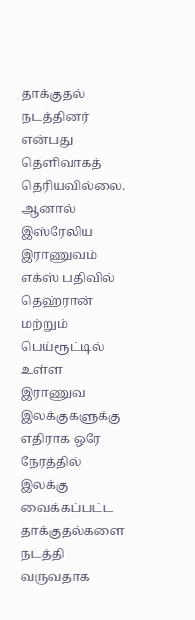தாக்குதல் நடத்தினர் என்பது தெளிவாகத் தெரியவில்லை. ஆனால் இஸ்ரேலிய இராணுவம் எக்ஸ் பதிவில் தெஹ்ரான் மற்றும் பெய்ரூட்டில் உள்ள இராணுவ இலக்குகளுக்கு எதிராக ஒரே நேரத்தில் இலக்கு வைக்கப்பட்ட தாக்குதல்களை நடத்தி வருவதாக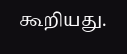கூறியது.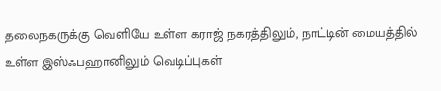தலைநகருக்கு வெளியே உள்ள கராஜ் நகரத்திலும், நாட்டின் மையத்தில் உள்ள இஸ்ஃபஹானிலும் வெடிப்புகள்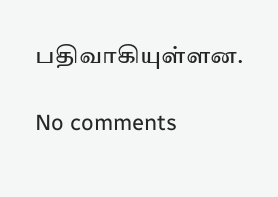பதிவாகியுள்ளன.

No comments